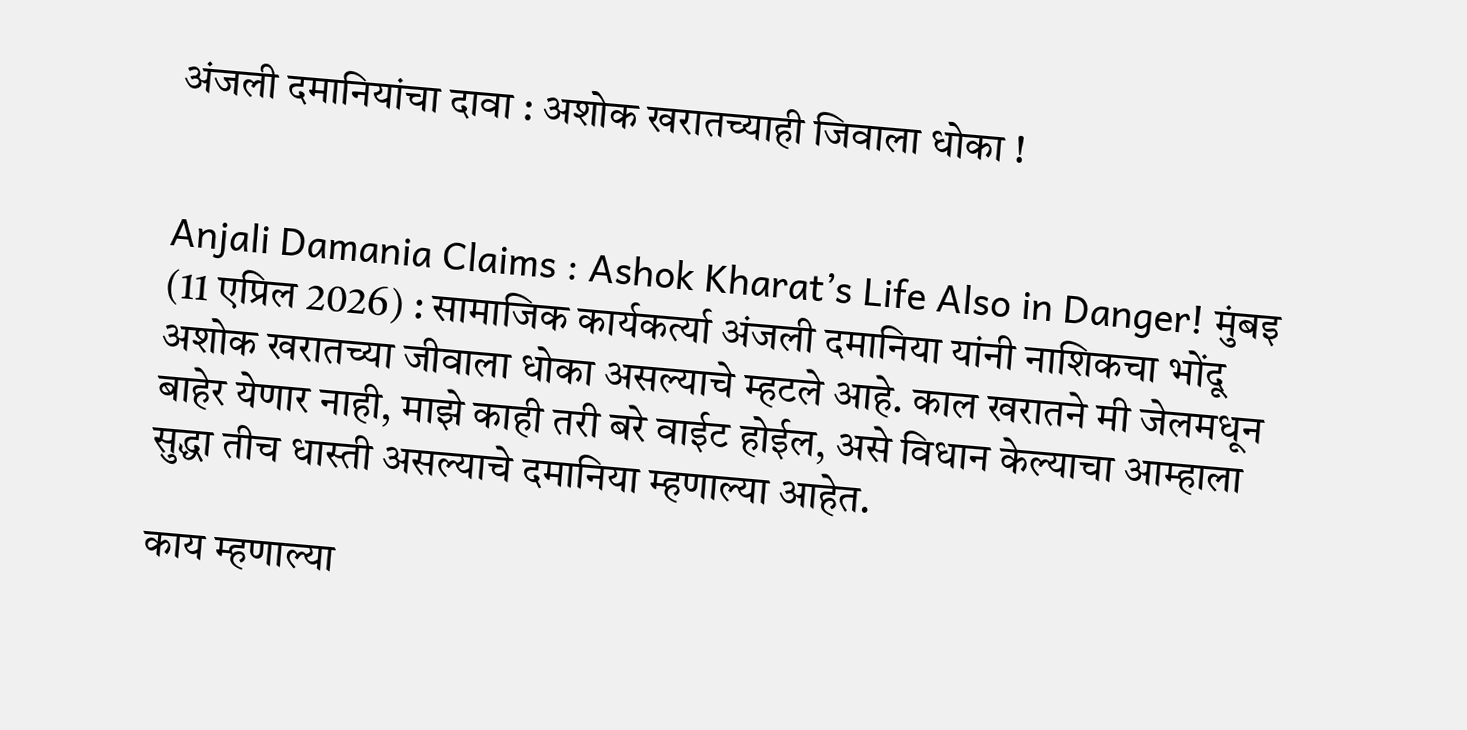अंजली दमानियांचा दावा : अशोक खरातच्याही जिवाला धोका !


Anjali Damania Claims : Ashok Kharat’s Life Also in Danger! मुंबइ (11 एप्रिल 2026) : सामाजिक कार्यकर्त्या अंजली दमानिया यांनी नाशिकचा भोंदू अशोक खरातच्या जीवाला धोका असल्याचे म्हटले आहे. काल खरातने मी जेलमधून बाहेर येणार नाही, माझे काही तरी बरे वाईट होईल, असे विधान केल्याचा आम्हाला सुद्धा तीच धास्ती असल्याचे दमानिया म्हणाल्या आहेत.

काय म्हणाल्या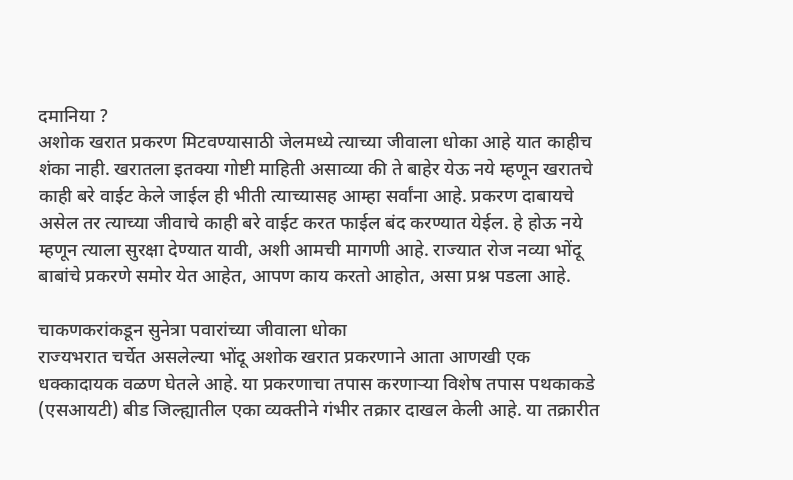दमानिया ?
अशोक खरात प्रकरण मिटवण्यासाठी जेलमध्ये त्याच्या जीवाला धोका आहे यात काहीच शंका नाही. खरातला इतक्या गोष्टी माहिती असाव्या की ते बाहेर येऊ नये म्हणून खरातचे काही बरे वाईट केले जाईल ही भीती त्याच्यासह आम्हा सर्वांना आहे. प्रकरण दाबायचे असेल तर त्याच्या जीवाचे काही बरे वाईट करत फाईल बंद करण्यात येईल. हे होऊ नये म्हणून त्याला सुरक्षा देण्यात यावी, अशी आमची मागणी आहे. राज्यात रोज नव्या भोंदू बाबांचे प्रकरणे समोर येत आहेत, आपण काय करतो आहोत, असा प्रश्न पडला आहे.

चाकणकरांकडून सुनेत्रा पवारांच्या जीवाला धोका
राज्यभरात चर्चेत असलेल्या भोंदू अशोक खरात प्रकरणाने आता आणखी एक धक्कादायक वळण घेतले आहे. या प्रकरणाचा तपास करणार्‍या विशेष तपास पथकाकडे (एसआयटी) बीड जिल्ह्यातील एका व्यक्तीने गंभीर तक्रार दाखल केली आहे. या तक्रारीत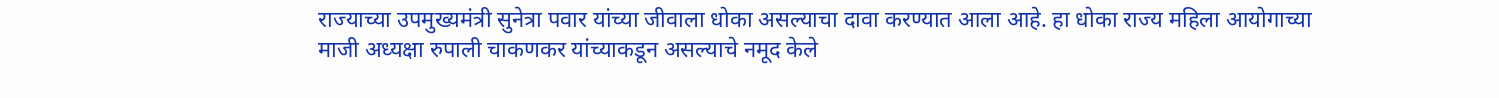राज्याच्या उपमुख्यमंत्री सुनेत्रा पवार यांच्या जीवाला धोका असल्याचा दावा करण्यात आला आहे. हा धोका राज्य महिला आयोगाच्या माजी अध्यक्षा रुपाली चाकणकर यांच्याकडून असल्याचे नमूद केले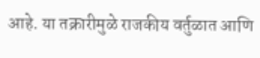आहे. या तक्रारीमुळे राजकीय वर्तुळात आणि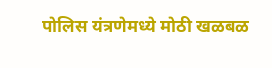पोलिस यंत्रणेमध्ये मोठी खळबळ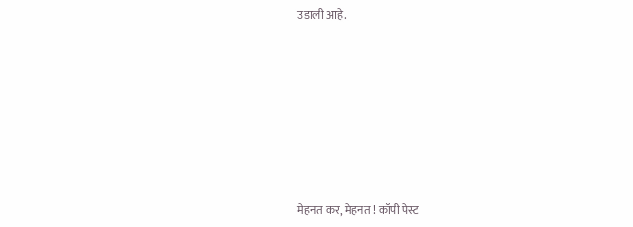उडाली आहे.









मेहनत कर, मेहनत ! कॉपी पेस्ट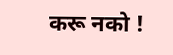करू नको !